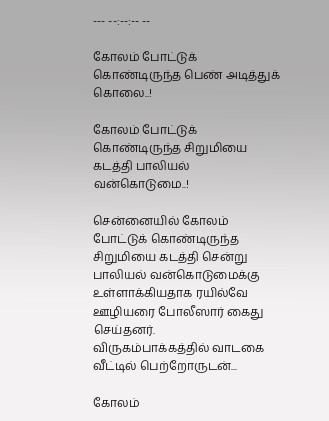--- --:--:-- --

கோலம் போட்டுக் கொண்டிருந்த பெண் அடித்துக் கொலை..!

கோலம் போட்டுக் கொண்டிருந்த சிறுமியை கடத்தி பாலியல் வன்கொடுமை..!

சென்னையில் கோலம் போட்டுக் கொண்டிருந்த சிறுமியை கடத்தி சென்று பாலியல் வன்கொடுமைக்கு உள்ளாக்கியதாக ரயில்வே ஊழியரை போலீஸார் கைது செய்தனர்.   விருகம்பாக்கத்தில் வாடகை வீட்டில் பெற்றோருடன்...

கோலம்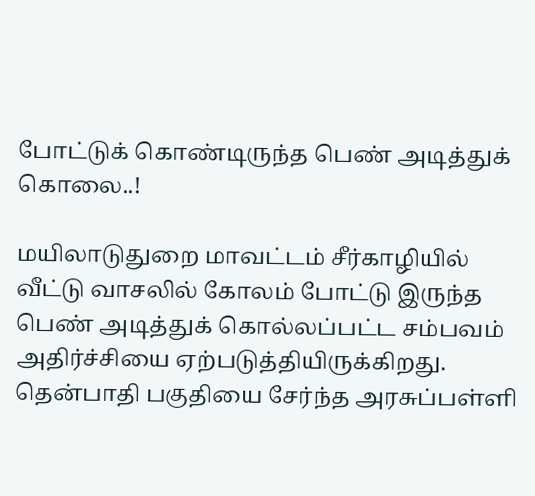போட்டுக் கொண்டிருந்த பெண் அடித்துக் கொலை..!

மயிலாடுதுறை மாவட்டம் சீர்காழியில் வீட்டு வாசலில் கோலம் போட்டு இருந்த பெண் அடித்துக் கொல்லப்பட்ட சம்பவம் அதிர்ச்சியை ஏற்படுத்தியிருக்கிறது. தென்பாதி பகுதியை சேர்ந்த அரசுப்பள்ளி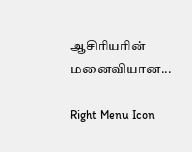ஆசிரியரின் மனைவியான...

Right Menu Icon